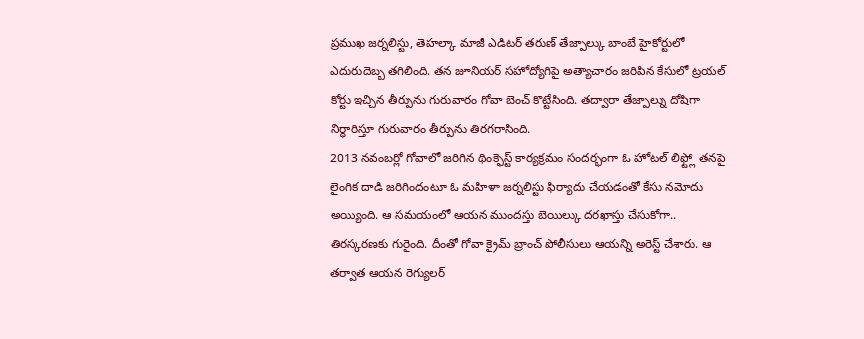ప్రముఖ జర్నలిస్టు, తెహల్కా మాజీ ఎడిటర్ తరుణ్ తేజ్పాల్కు బాంబే హైకోర్టులో ఎదురుదెబ్బ తగిలింది. తన జూనియర్ సహోద్యోగిపై అత్యాచారం జరిపిన కేసులో ట్రయల్ కోర్టు ఇచ్చిన తీర్పును గురువారం గోవా బెంచ్ కొట్టేసింది. తద్వారా తేజ్పాల్ను దోషిగా నిర్ధారిస్తూ గురువారం తీర్పును తిరగరాసింది.
2013 నవంబర్లో గోవాలో జరిగిన థింక్ఫెస్ట్ కార్యక్రమం సందర్భంగా ఓ హోటల్ లిఫ్ట్లో తనపై లైంగిక దాడి జరిగిందంటూ ఓ మహిళా జర్నలిస్టు ఫిర్యాదు చేయడంతో కేసు నమోదు అయ్యింది. ఆ సమయంలో ఆయన ముందస్తు బెయిల్కు దరఖాస్తు చేసుకోగా.. తిరస్కరణకు గురైంది. దీంతో గోవా క్రైమ్ బ్రాంచ్ పోలీసులు ఆయన్ని అరెస్ట్ చేశారు. ఆ తర్వాత ఆయన రెగ్యులర్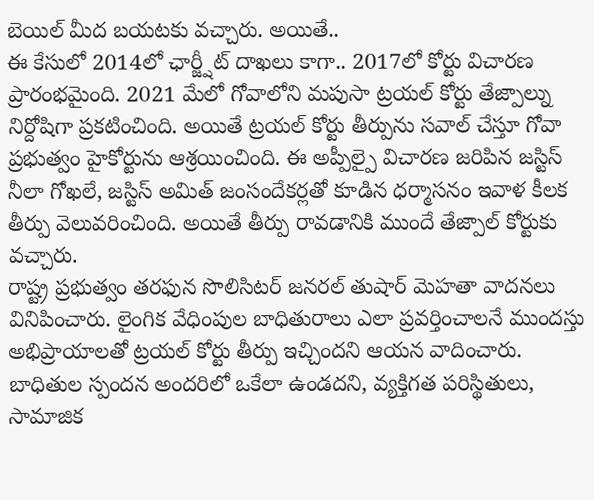బెయిల్ మీద బయటకు వచ్చారు. అయితే..
ఈ కేసులో 2014లో ఛార్జ్షీట్ దాఖలు కాగా.. 2017లో కోర్టు విచారణ ప్రారంభమైంది. 2021 మేలో గోవాలోని మపుసా ట్రయల్ కోర్టు తేజ్పాల్ను నిర్దోషిగా ప్రకటించింది. అయితే ట్రయల్ కోర్టు తీర్పును సవాల్ చేస్తూ గోవా ప్రభుత్వం హైకోర్టును ఆశ్రయించింది. ఈ అప్పీల్పై విచారణ జరిపిన జస్టిస్ నీలా గోఖలే, జస్టిస్ అమిత్ జంసందేకర్లతో కూడిన ధర్మాసనం ఇవాళ కీలక తీర్పు వెలువరించింది. అయితే తీర్పు రావడానికి ముందే తేజ్పాల్ కోర్టుకు వచ్చారు.
రాష్ట్ర ప్రభుత్వం తరఫున సొలిసిటర్ జనరల్ తుషార్ మెహతా వాదనలు వినిపించారు. లైంగిక వేధింపుల బాధితురాలు ఎలా ప్రవర్తించాలనే ముందస్తు అభిప్రాయాలతో ట్రయల్ కోర్టు తీర్పు ఇచ్చిందని ఆయన వాదించారు. బాధితుల స్పందన అందరిలో ఒకేలా ఉండదని, వ్యక్తిగత పరిస్థితులు, సామాజిక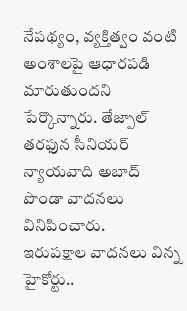నేపథ్యం, వ్యక్తిత్వం వంటి అంశాలపై ఆధారపడి మారుతుందని పేర్కొన్నారు. తేజ్పాల్ తరఫున సీనియర్ న్యాయవాది అబాద్ పొండా వాదనలు వినిపించారు.
ఇరుపక్షాల వాదనలు విన్న హైకోర్టు..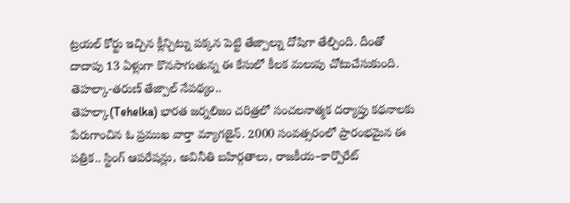ట్రయల్ కోర్టు ఇచ్చిన క్లీన్చిట్ను పక్కన పెట్టి తేజ్పాల్ను దోషిగా తేల్చింది. దీంతో దాదాపు 13 ఏళ్లుగా కొనసాగుతున్న ఈ కేసులో కీలక మలుపు చోటుచేసుకుంది.
తెహల్కా-తరుణ్ తేజ్పాల్ నేపథ్యం..
తెహల్కా(Tehelka) భారత జర్నలిజం చరిత్రలో సంచలనాత్మక దర్యాప్తు కథనాలకు పేరుగాంచిన ఓ ప్రముఖ వార్తా మ్యాగజైన్. 2000 సంవత్సరంలో ప్రారంభమైన ఈ పత్రిక.. స్టింగ్ ఆపరేషన్లు, అవినీతి బహిర్గతాలు, రాజకీయ–కార్పొరేట్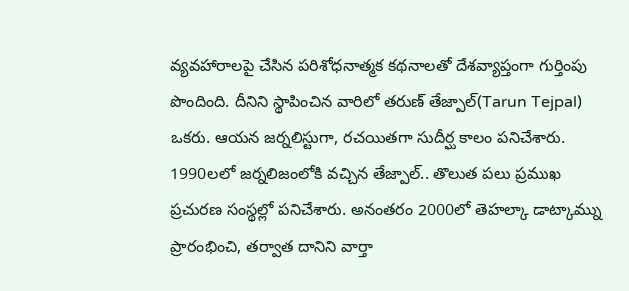వ్యవహారాలపై చేసిన పరిశోధనాత్మక కథనాలతో దేశవ్యాప్తంగా గుర్తింపు పొందింది. దీనిని స్థాపించిన వారిలో తరుణ్ తేజ్పాల్(Tarun Tejpal) ఒకరు. ఆయన జర్నలిస్టుగా, రచయితగా సుదీర్ఘ కాలం పనిచేశారు.
1990లలో జర్నలిజంలోకి వచ్చిన తేజ్పాల్.. తొలుత పలు ప్రముఖ ప్రచురణ సంస్థల్లో పనిచేశారు. అనంతరం 2000లో తెహల్కా డాట్కామ్ను ప్రారంభించి, తర్వాత దానిని వార్తా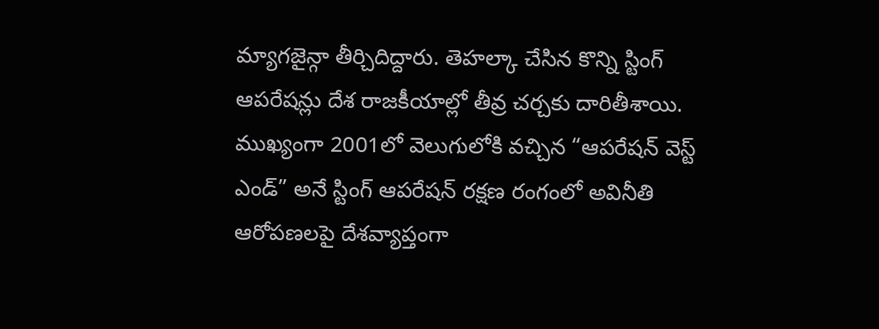మ్యాగజైన్గా తీర్చిదిద్దారు. తెహల్కా చేసిన కొన్ని స్టింగ్ ఆపరేషన్లు దేశ రాజకీయాల్లో తీవ్ర చర్చకు దారితీశాయి. ముఖ్యంగా 2001లో వెలుగులోకి వచ్చిన “ఆపరేషన్ వెస్ట్ ఎండ్” అనే స్టింగ్ ఆపరేషన్ రక్షణ రంగంలో అవినీతి ఆరోపణలపై దేశవ్యాప్తంగా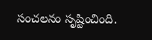సంచలనం సృష్టించింది.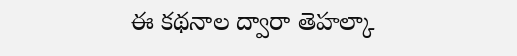ఈ కథనాల ద్వారా తెహల్కా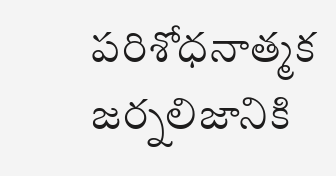పరిశోధనాత్మక జర్నలిజానికి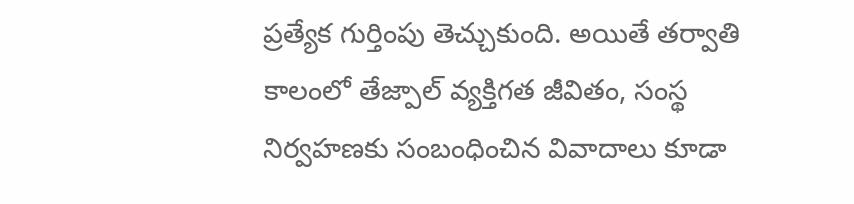ప్రత్యేక గుర్తింపు తెచ్చుకుంది. అయితే తర్వాతి కాలంలో తేజ్పాల్ వ్యక్తిగత జీవితం, సంస్థ నిర్వహణకు సంబంధించిన వివాదాలు కూడా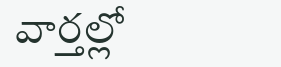వార్తల్లో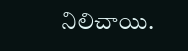నిలిచాయి.